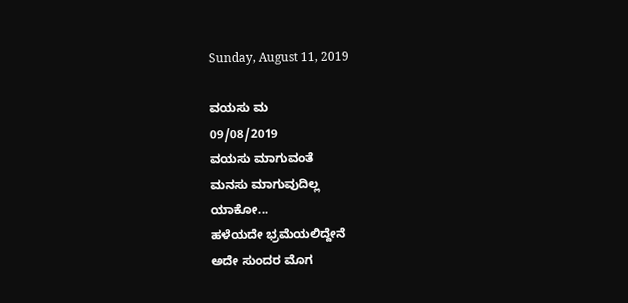Sunday, August 11, 2019

ವಯಸು ಮ
09/08/2019
ವಯಸು ಮಾಗುವಂತೆ
ಮನಸು ಮಾಗುವುದಿಲ್ಲ
ಯಾಕೋ...
ಹಳೆಯದೇ ಭ್ರಮೆಯಲಿದ್ದೇನೆ
ಅದೇ ಸುಂದರ ಮೊಗ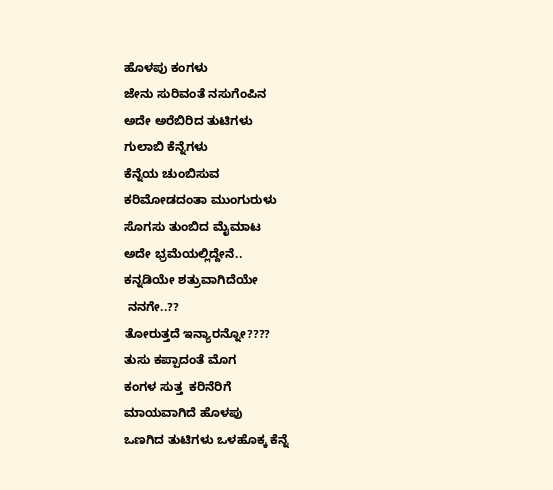ಹೊಳಪು ಕಂಗಳು
ಜೇನು ಸುರಿವಂತೆ ನಸುಗೆಂಪಿನ
ಅದೇ ಅರೆಬಿರಿದ ತುಟಿಗಳು
ಗುಲಾಬಿ ಕೆನ್ನೆಗಳು
ಕೆನ್ನೆಯ ಚುಂಬಿಸುವ
ಕರಿಮೋಡದಂತಾ ಮುಂಗುರುಳು
ಸೊಗಸು ತುಂಬಿದ ಮೈಮಾಟ
ಅದೇ ಭ್ರಮೆಯಲ್ಲಿದ್ದೇನೆ..
ಕನ್ನಡಿಯೇ ಶತ್ರುವಾಗಿದೆಯೇ
 ನನಗೇ..??
ತೋರುತ್ತದೆ ಇನ್ಯಾರನ್ನೋ????
ತುಸು ಕಪ್ಪಾದಂತೆ ಮೊಗ
ಕಂಗಳ ಸುತ್ತ  ಕರಿನೆರಿಗೆ
ಮಾಯವಾಗಿದೆ ಹೊಳಪು
ಒಣಗಿದ ತುಟಿಗಳು ಒಳಹೊಕ್ಕ ಕೆನ್ನೆ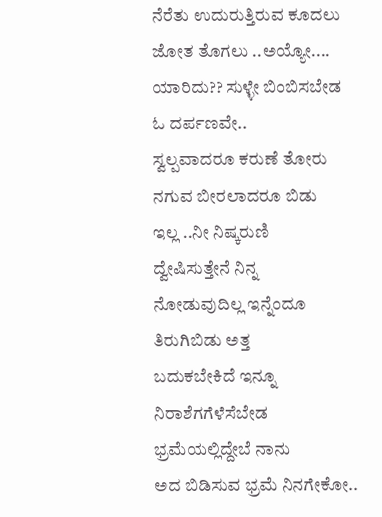ನೆರೆತು ಉದುರುತ್ತಿರುವ ಕೂದಲು
ಜೋತ ತೊಗಲು ..ಅಯ್ಯೋ....
ಯಾರಿದು?? ಸುಳ್ಳೇ ಬಿಂಬಿಸಬೇಡ
ಓ ದರ್ಪಣವೇ..
ಸ್ವಲ್ಪವಾದರೂ ಕರುಣೆ ತೋರು
ನಗುವ ಬೀರಲಾದರೂ ಬಿಡು
ಇಲ್ಲ ..ನೀ ನಿಷ್ಕರುಣಿ
ದ್ವೇಷಿಸುತ್ತೇನೆ ನಿನ್ನ
ನೋಡುವುದಿಲ್ಲ ಇನ್ನೆಂದೂ
ತಿರುಗಿಬಿಡು ಅತ್ತ
ಬದುಕಬೇಕಿದೆ ಇನ್ನೂ
ನಿರಾಶೆಗಗೆಳೆಸೆಬೇಡ
ಭ್ರಮೆಯಲ್ಲಿದ್ದೇಬೆ ನಾನು
ಅದ ಬಿಡಿಸುವ ಭ್ರಮೆ ನಿನಗೇಕೋ..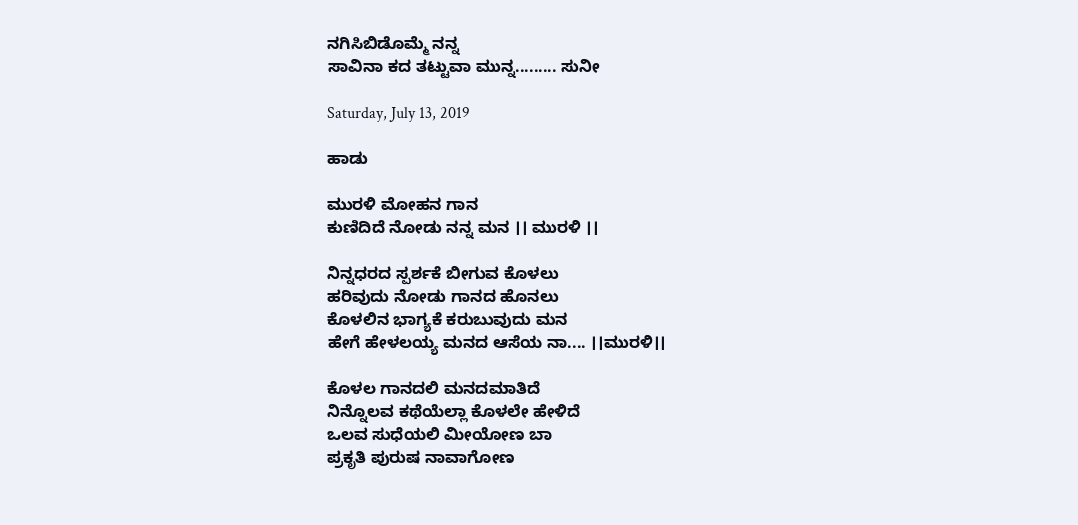ನಗಿಸಿಬಿಡೊಮ್ಮೆ ನನ್ನ
ಸಾವಿನಾ ಕದ ತಟ್ಟುವಾ ಮುನ್ನ......... ಸುನೀ

Saturday, July 13, 2019

ಹಾಡು

ಮುರಳಿ ಮೋಹನ ಗಾನ
ಕುಣಿದಿದೆ ನೋಡು ನನ್ನ ಮನ ।। ಮುರಳಿ ।।

ನಿನ್ನಧರದ ಸ್ಪರ್ಶಕೆ ಬೀಗುವ ಕೊಳಲು
ಹರಿವುದು ನೋಡು ಗಾನದ ಹೊನಲು
ಕೊಳಲಿನ ಭಾಗ್ಯಕೆ ಕರುಬುವುದು ಮನ
ಹೇಗೆ ಹೇಳಲಯ್ಯ ಮನದ ಆಸೆಯ ನಾ.... ।।ಮುರಳಿ।।

ಕೊಳಲ ಗಾನದಲಿ ಮನದಮಾತಿದೆ
ನಿನ್ನೊಲವ ಕಥೆಯೆಲ್ಲಾ ಕೊಳಲೇ ಹೇಳಿದೆ
ಒಲವ ಸುಧೆಯಲಿ ಮೀಯೋಣ ಬಾ
ಪ್ರಕೃತಿ ಪುರುಷ ನಾವಾಗೋಣ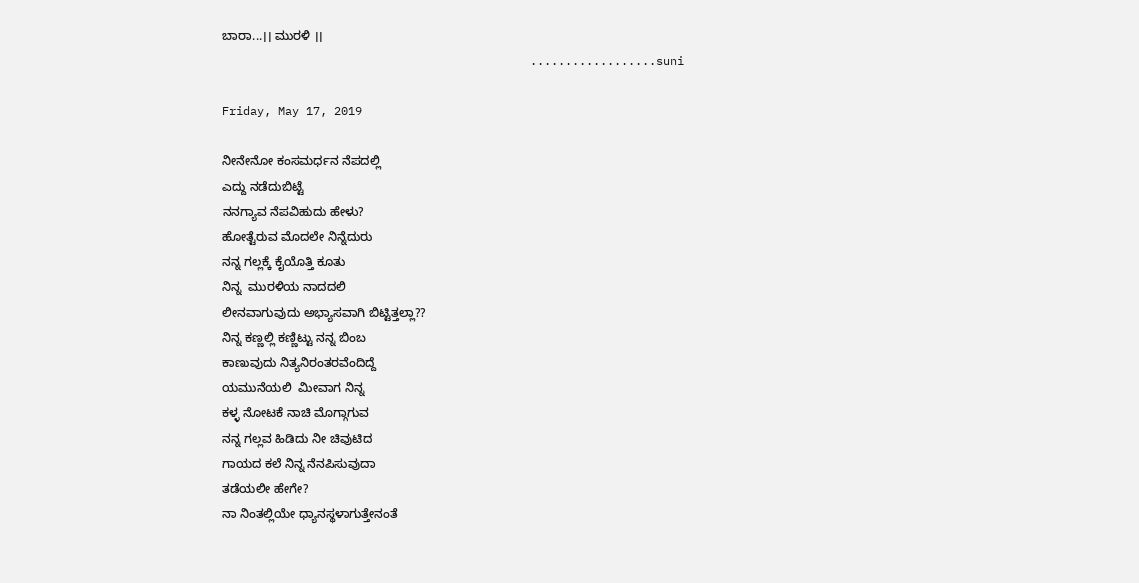ಬಾರಾ...।। ಮುರಳಿ ।।
                                            ..................suni

Friday, May 17, 2019

ನೀನೇನೋ ಕಂಸಮರ್ಧನ ನೆಪದಲ್ಲಿ
ಎದ್ದು ನಡೆದುಬಿಟ್ಟೆ
ನನಗ್ಯಾವ ನೆಪವಿಹುದು ಹೇಳು?
ಹೋತ್ಟೆರುವ ಮೊದಲೇ ನಿನ್ನೆದುರು
ನನ್ನ ಗಲ್ಲಕ್ಕೆ ಕೈಯೊತ್ತಿ ಕೂತು
ನಿನ್ನ  ಮುರಳಿಯ ನಾದದಲಿ
ಲೀನವಾಗುವುದು ಅಭ್ಯಾಸವಾಗಿ ಬಿಟ್ಟಿತ್ತಲ್ಲಾ??
ನಿನ್ನ ಕಣ್ಣಲ್ಲಿ ಕಣ್ಣಿಟ್ಟು ನನ್ನ ಬಿಂಬ
ಕಾಣುವುದು ನಿತ್ಯನಿರಂತರವೆಂದಿದ್ದೆ
ಯಮುನೆಯಲಿ  ಮೀವಾಗ ನಿನ್ನ
ಕಳ್ಳ ನೋಟಕೆ ನಾಚಿ ಮೊಗ್ಗಾಗುವ
ನನ್ನ ಗಲ್ಲವ ಹಿಡಿದು ನೀ ಚಿವುಟಿದ
ಗಾಯದ ಕಲೆ ನಿನ್ನ ನೆನಪಿಸುವುದಾ
ತಡೆಯಲೀ ಹೇಗೇ?
ನಾ ನಿಂತಲ್ಲಿಯೇ ಧ್ಯಾನಸ್ಥಳಾಗುತ್ತೇನಂತೆ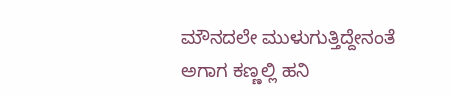ಮೌನದಲೇ ಮುಳುಗುತ್ತಿದ್ದೇನಂತೆ
ಅಗಾಗ ಕಣ್ಣಲ್ಲಿ ಹನಿ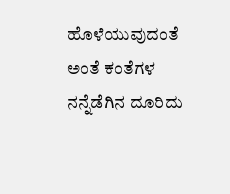ಹೊಳೆಯುವುದಂತೆ
ಅಂತೆ ಕಂತೆಗಳ  ನನ್ನೆಡೆಗಿನ ದೂರಿದು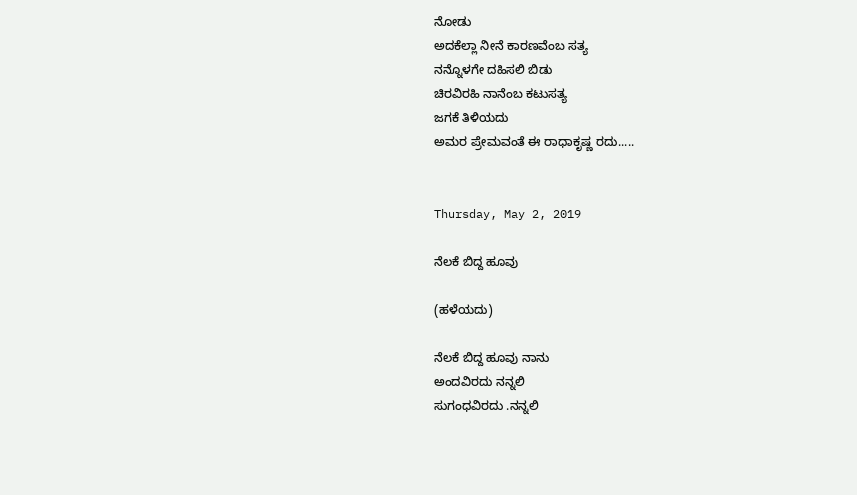ನೋಡು
ಅದಕೆಲ್ಲಾ ನೀನೆ ಕಾರಣವೆಂಬ ಸತ್ಯ
ನನ್ನೊಳಗೇ ದಹಿಸಲಿ ಬಿಡು
ಚಿರವಿರಹಿ ನಾನೆಂಬ ಕಟುಸತ್ಯ
ಜಗಕೆ ತಿಳಿಯದು
ಅಮರ ಪ್ರೇಮವಂತೆ ಈ ರಾಧಾಕೃಷ್ಣ ರದು.....


Thursday, May 2, 2019

ನೆಲಕೆ ಬಿದ್ದ ಹೂವು

(ಹಳೆಯದು)

ನೆಲಕೆ ಬಿದ್ದ ಹೂವು ನಾನು
ಅಂದವಿರದು ನನ್ನಲಿ
ಸುಗಂಧವಿರದು .ನನ್ನಲಿ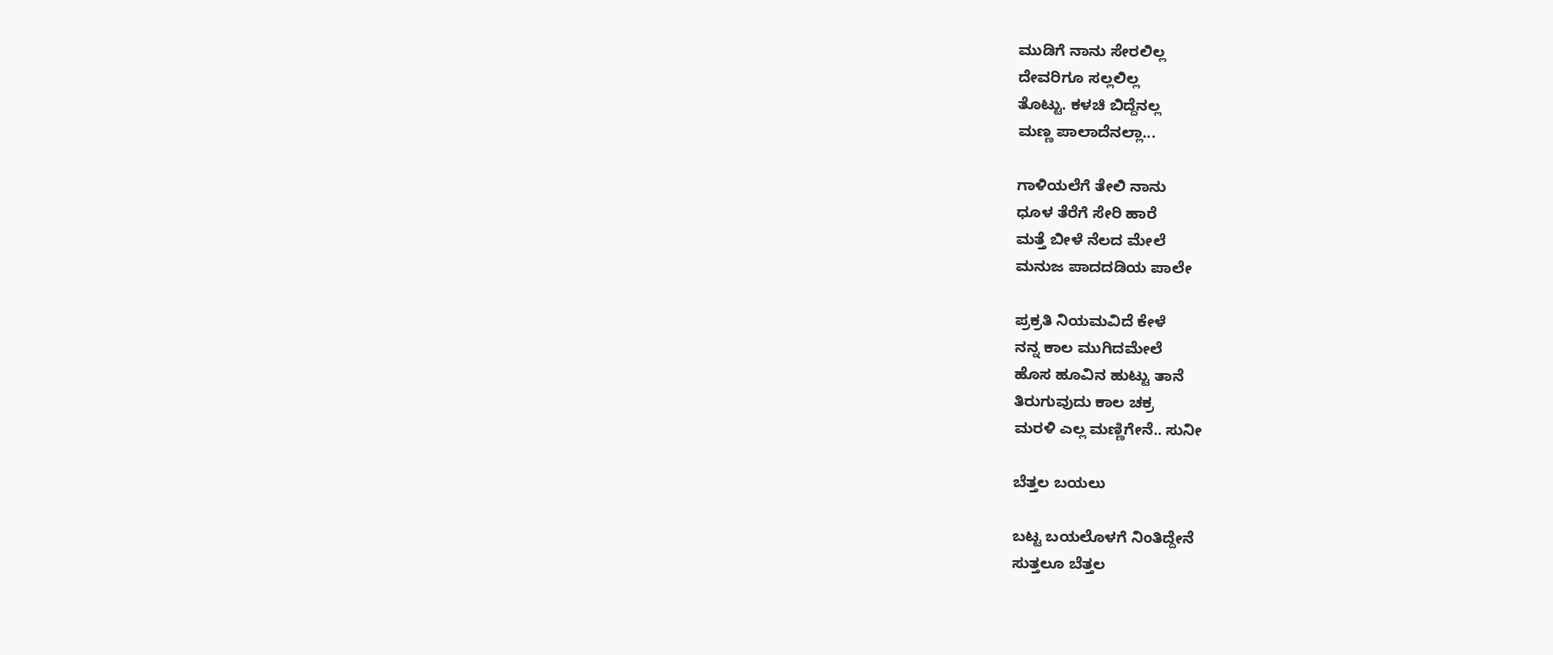ಮುಡಿಗೆ ನಾನು ಸೇರಲಿಲ್ಲ
ದೇವರಿಗೂ ಸಲ್ಲಲಿಲ್ಲ
ತೊಟ್ಟು. ಕಳಚಿ ಬಿದ್ದೆನಲ್ಲ
ಮಣ್ಣ ಪಾಲಾದೆನಲ್ಲಾ...

ಗಾಳಿಯಲೆಗೆ ತೇಲಿ ನಾನು
ಧೂಳ ತೆರೆಗೆ ಸೇರಿ ಹಾರೆ
ಮತ್ತೆ ಬೀಳೆ ನೆಲದ ಮೇಲೆ
ಮನುಜ ಪಾದದಡಿಯ ಪಾಲೇ

ಪ್ರಕ್ರತಿ ನಿಯಮವಿದೆ ಕೇಳೆ
ನನ್ನ ಕಾಲ ಮುಗಿದಮೇಲೆ
ಹೊಸ ಹೂವಿನ ಹುಟ್ಟು ತಾನೆ
ತಿರುಗುವುದು ಕಾಲ ಚಕ್ರ
ಮರಳಿ ಎಲ್ಲ ಮಣ್ಣಿಗೇನೆ.. ಸುನೀ

ಬೆತ್ತಲ ಬಯಲು

ಬಟ್ಟ ಬಯಲೊಳಗೆ ನಿಂತಿದ್ದೇನೆ
ಸುತ್ತಲೂ ಬೆತ್ತಲ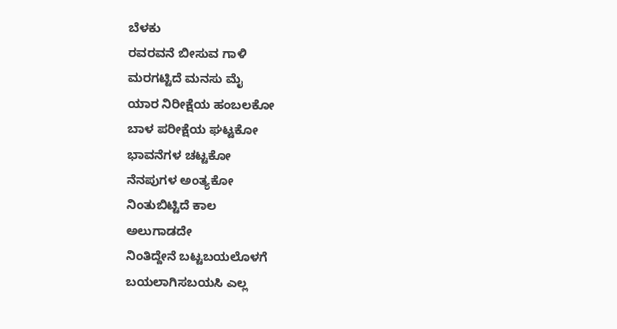ಬೆಳಕು
ರವರವನೆ ಬೀಸುವ ಗಾಳಿ
ಮರಗಟ್ಟಿದೆ ಮನಸು ಮೈ
ಯಾರ ನಿರೀಕ್ಷೆಯ ಹಂಬಲಕೋ
ಬಾಳ ಪರೀಕ್ಷೆಯ ಘಟ್ಟಕೋ
ಭಾವನೆಗಳ ಚಟ್ಟಕೋ
ನೆನಪುಗಳ ಅಂತ್ಯಕೋ
ನಿಂತುಬಿಟ್ಟಿದೆ ಕಾಲ
ಅಲುಗಾಡದೇ
ನಿಂತಿದ್ದೇನೆ ಬಟ್ಟಬಯಲೊಳಗೆ
ಬಯಲಾಗಿಸಬಯಸಿ ಎಲ್ಲ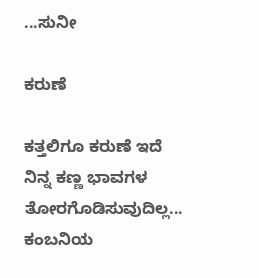...ಸುನೀ

ಕರುಣೆ

ಕತ್ತಲಿಗೂ ಕರುಣೆ ಇದೆ
ನಿನ್ನ ಕಣ್ಣ ಭಾವಗಳ
ತೋರಗೊಡಿಸುವುದಿಲ್ಲ...
ಕಂಬನಿಯ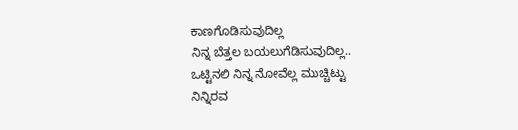ಕಾಣಗೊಡಿಸುವುದಿಲ್ಲ
ನಿನ್ನ ಬೆತ್ತಲ ಬಯಲುಗೆಡಿಸುವುದಿಲ್ಲ..
ಒಟ್ಟಿನಲಿ ನಿನ್ನ ನೋವೆಲ್ಲ ಮುಚ್ಚಿಟ್ಟು
ನಿನ್ನಿರವ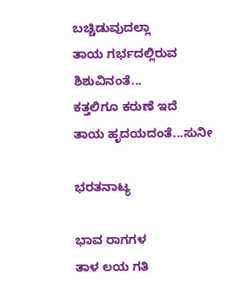ಬಚ್ಚಿಡುವುದಲ್ಲಾ
ತಾಯ ಗರ್ಭದಲ್ಲಿರುವ
ಶಿಶುವಿನಂತೆ...
ಕತ್ತಲಿಗೂ ಕರುಣೆ ಇದೆ
ತಾಯ ಹೃದಯದಂತೆ...ಸುನೀ

ಭರತನಾಟ್ಯ

ಭಾವ ರಾಗಗಳ
ತಾಳ ಲಯ ಗತಿ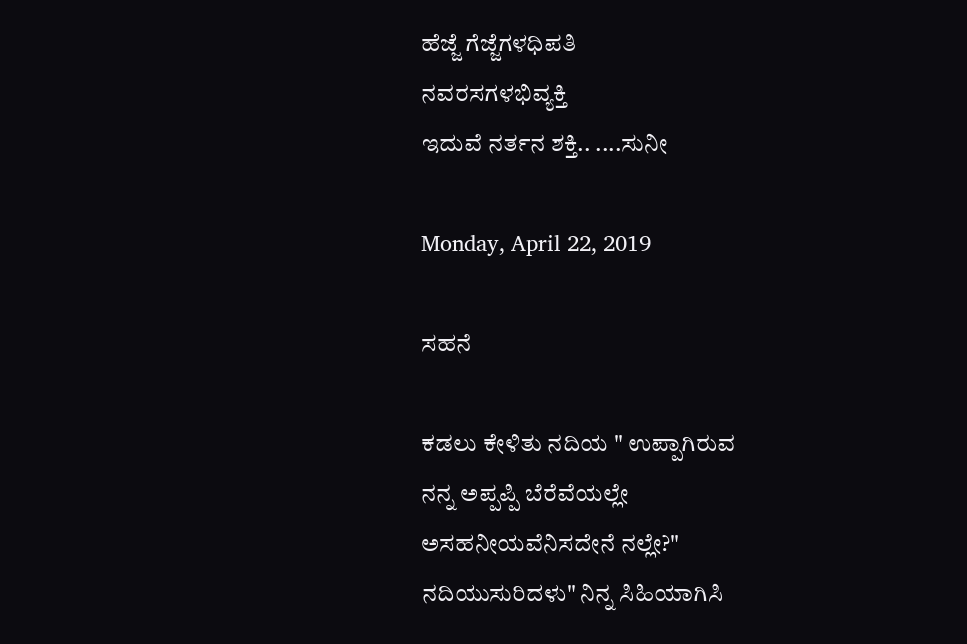ಹೆಜ್ಜೆ ಗೆಜ್ಜೆಗಳಧಿಪತಿ
ನವರಸಗಳಭಿವ್ಯಕ್ತಿ
ಇದುವೆ ನರ್ತನ ಶಕ್ತಿ.. ....ಸುನೀ

Monday, April 22, 2019

ಸಹನೆ

ಕಡಲು ಕೇಳಿತು ನದಿಯ " ಉಪ್ಪಾಗಿರುವ
ನನ್ನ ಅಪ್ಪಪ್ಪಿ ಬೆರೆವೆಯಲ್ಲೇ
ಅಸಹನೀಯವೆನಿಸದೇನೆ ನಲ್ಲೇ?"
ನದಿಯುಸುರಿದಳು" ನಿನ್ನ ಸಿಹಿಯಾಗಿಸಿ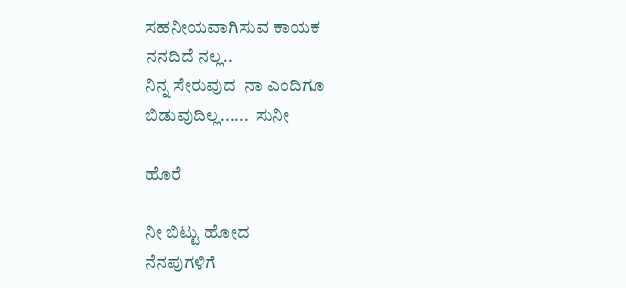ಸಹನೀಯವಾಗಿಸುವ ಕಾಯಕ
ನನದಿದೆ ನಲ್ಲ..
ನಿನ್ನ ಸೇರುವುದ  ನಾ ಎಂದಿಗೂ
ಬಿಡುವುದಿಲ್ಲ......  ಸುನೀ

ಹೊರೆ

ನೀ ಬಿಟ್ಟು ಹೋದ
ನೆನಪುಗಳಿಗೆ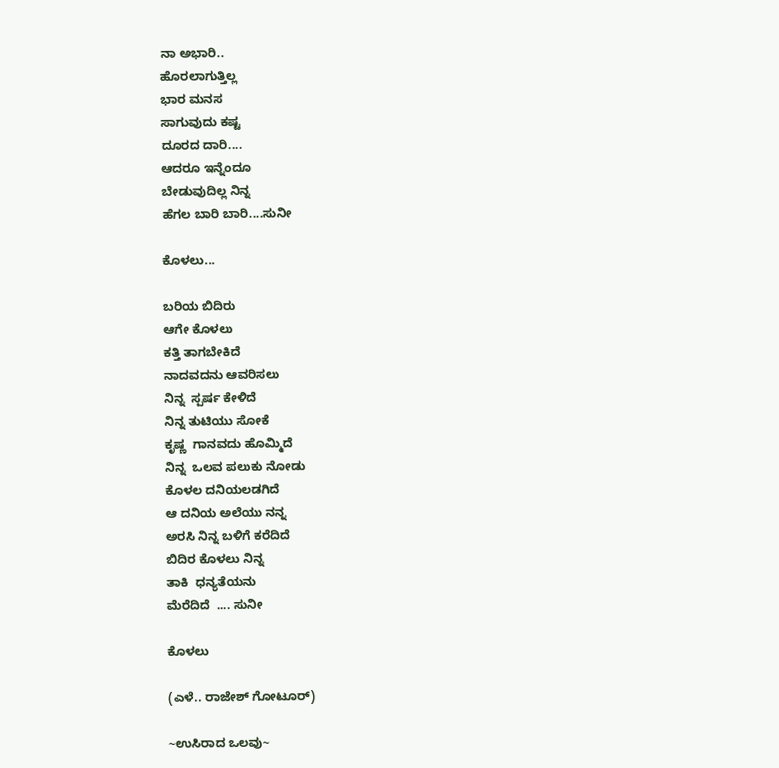ನಾ ಅಭಾರಿ..
ಹೊರಲಾಗುತ್ತಿಲ್ಲ
ಭಾರ ಮನಸ
ಸಾಗುವುದು ಕಷ್ಟ
ದೂರದ ದಾರಿ....
ಆದರೂ ಇನ್ನೆಂದೂ
ಬೇಡುವುದಿಲ್ಲ ನಿನ್ನ
ಹೆಗಲ ಬಾರಿ ಬಾರಿ....ಸುನೀ

ಕೊಳಲು...

ಬರಿಯ ಬಿದಿರು
ಆಗೇ ಕೊಳಲು
ಕತ್ತಿ ತಾಗಬೇಕಿದೆ
ನಾದವದನು ಆವರಿಸಲು
ನಿನ್ನ  ಸ್ಪರ್ಷ ಕೇಳಿದೆ
ನಿನ್ನ ತುಟಿಯು ಸೋಕೆ
ಕೃಷ್ಣ  ಗಾನವದು ಹೊಮ್ಮಿದೆ
ನಿನ್ನ  ಒಲವ ಪಲುಕು ನೋಡು
ಕೊಳಲ ದನಿಯಲಡಗಿದೆ
ಆ ದನಿಯ ಅಲೆಯು ನನ್ನ
ಅರಸಿ ನಿನ್ನ ಬಳಿಗೆ ಕರೆದಿದೆ
ಬಿದಿರ ಕೊಳಲು ನಿನ್ನ
ತಾಕಿ  ಧನ್ಯತೆಯನು
ಮೆರೆದಿದೆ  .... ಸುನೀ

ಕೊಳಲು

(ಎಳೆ‌.. ರಾಜೇಶ್ ಗೋಟೂರ್)

~ಉಸಿರಾದ ಒಲವು~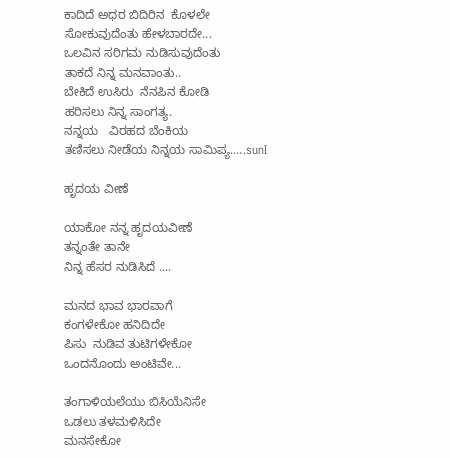ಕಾದಿದೆ ಅಧರ ಬಿದಿರಿನ  ಕೊಳಲೇ
ಸೋಕುವುದೆಂತು ಹೇಳಬಾರದೇ...
ಒಲವಿನ ಸರಿಗಮ ನುಡಿಸುವುದೆಂತು
ತಾಕದೆ ನಿನ್ನ ಮನವಾಂತು..
ಬೇಕಿದೆ ಉಸಿರು  ನೆನಪಿನ ಕೋಡಿ
ಹರಿಸಲು ನಿನ್ನ ಸಾಂಗತ್ಯ.
ನನ್ನಯ   ವಿರಹದ ಬೆಂಕಿಯ
ತಣಿಸಲು ನೀಡೆಯ ನಿನ್ನಯ ಸಾಮಿಪ್ಯ.....sunI

ಹೃದಯ ವೀಣೆ

ಯಾಕೋ ನನ್ನ ಹೃದಯವೀಣೆ
ತನ್ನಂತೇ ತಾನೇ
ನಿನ್ನ ಹೆಸರ ನುಡಿಸಿದೆ ....

ಮನದ ಭಾವ ಭಾರವಾಗೆ
ಕಂಗಳೇಕೋ ಹನಿದಿದೇ
ಪಿಸು  ನುಡಿವ ತುಟಿಗಳೇಕೋ
ಒಂದನೊಂದು ಅಂಟಿವೇ...

ತಂಗಾಳಿಯಲೆಯು ಬಿಸಿಯೆನಿಸೇ
ಒಡಲು ತಳಮಳಿಸಿದೇ
ಮನಸೇಕೋ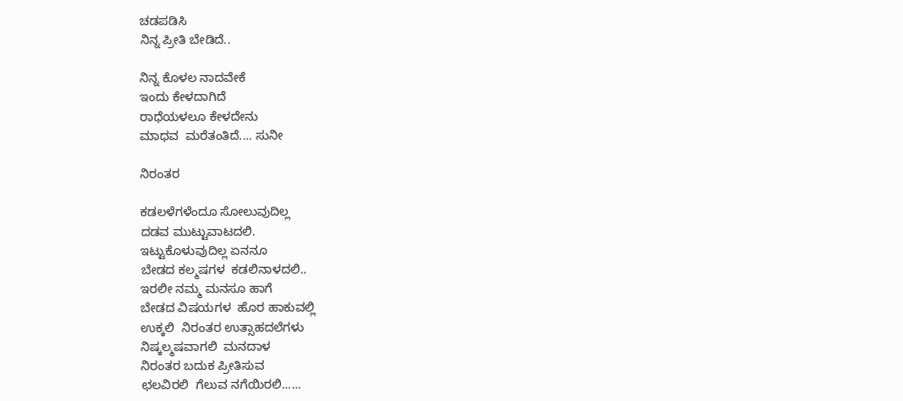ಚಡಪಡಿಸಿ
ನಿನ್ನ ಪ್ರೀತಿ ಬೇಡಿದೆ..

ನಿನ್ನ ಕೊಳಲ ನಾದವೇಕೆ
ಇಂದು ಕೇಳದಾಗಿದೆ
ರಾಧೆಯಳಲೂ ಕೇಳದೇನು
ಮಾಧವ  ಮರೆತಂತಿದೆ.... ಸುನೀ

ನಿರಂತರ

ಕಡಲಳೆಗಳೆಂದೂ ಸೋಲುವುದಿಲ್ಲ
ದಡವ ಮುಟ್ಟುವಾಟದಲಿ.
ಇಟ್ಟುಕೊಳುವುದಿಲ್ಲ ಏನನೂ
ಬೇಡದ ಕಲ್ಮಷಗಳ  ಕಡಲಿನಾಳದಲಿ..
ಇರಲೀ ನಮ್ಮ ಮನಸೂ ಹಾಗೆ
ಬೇಡದ ವಿಷಯಗಳ  ಹೊರ ಹಾಕುವಲ್ಲಿ
ಉಕ್ಕಲಿ  ನಿರಂತರ ಉತ್ಸಾಹದಲೆಗಳು
ನಿಷ್ಕಲ್ಮಷವಾಗಲಿ  ಮನದಾಳ
ನಿರಂತರ ಬದುಕ ಪ್ರೀತಿಸುವ
ಛಲವಿರಲಿ  ಗೆಲುವ ನಗೆಯಿರಲಿ......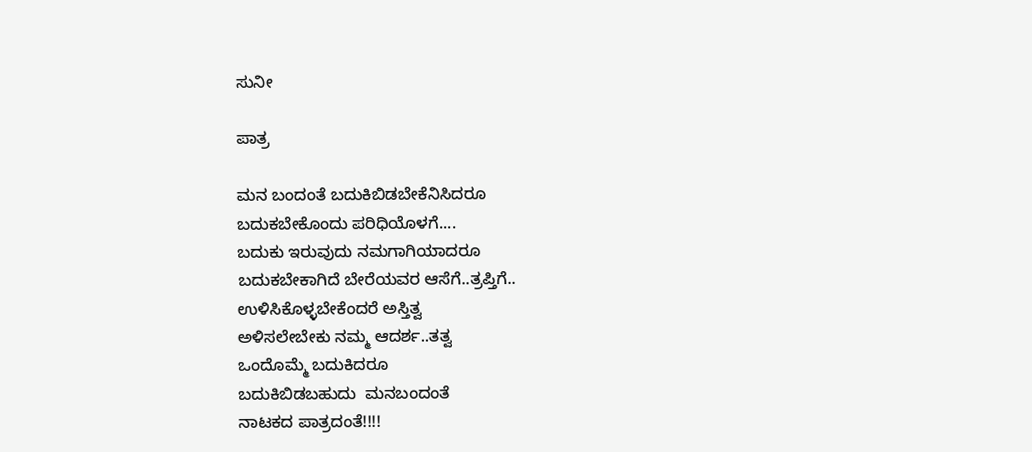ಸುನೀ

ಪಾತ್ರ

ಮನ ಬಂದಂತೆ ಬದುಕಿಬಿಡಬೇಕೆನಿಸಿದರೂ
ಬದುಕಬೇಕೊಂದು ಪರಿಧಿಯೊಳಗೆ....
ಬದುಕು ಇರುವುದು ನಮಗಾಗಿಯಾದರೂ
ಬದುಕಬೇಕಾಗಿದೆ ಬೇರೆಯವರ ಆಸೆಗೆ..ತ್ರಪ್ತಿಗೆ..
ಉಳಿಸಿಕೊಳ್ಳಬೇಕೆಂದರೆ ಅಸ್ತಿತ್ವ
ಅಳಿಸಲೇಬೇಕು ನಮ್ಮ ಆದರ್ಶ..ತತ್ವ
ಒಂದೊಮ್ಮೆ ಬದುಕಿದರೂ
ಬದುಕಿಬಿಡಬಹುದು  ಮನಬಂದಂತೆ
ನಾಟಕದ ಪಾತ್ರದಂತೆ!!!!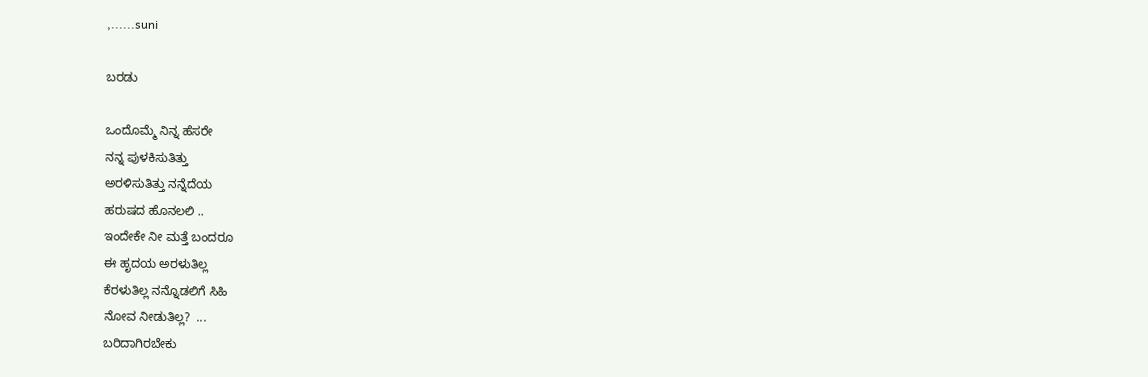,......suni

ಬರಡು

ಒಂದೊಮ್ಮೆ ನಿನ್ನ ಹೆಸರೇ
ನನ್ನ ಪುಳಕಿಸುತಿತ್ತು
ಅರಳಿಸುತಿತ್ತು ನನ್ನೆದೆಯ
ಹರುಷದ ಹೊನಲಲಿ ..
ಇಂದೇಕೇ ನೀ ಮತ್ತೆ ಬಂದರೂ
ಈ‌ ಹೃದಯ ಅರಳುತಿಲ್ಲ
ಕೆರಳುತಿಲ್ಲ ನನ್ನೊಡಲಿಗೆ ಸಿಹಿ‌
ನೋವ ನೀಡುತಿಲ್ಲ?  ...
ಬರಿದಾಗಿರಬೇಕು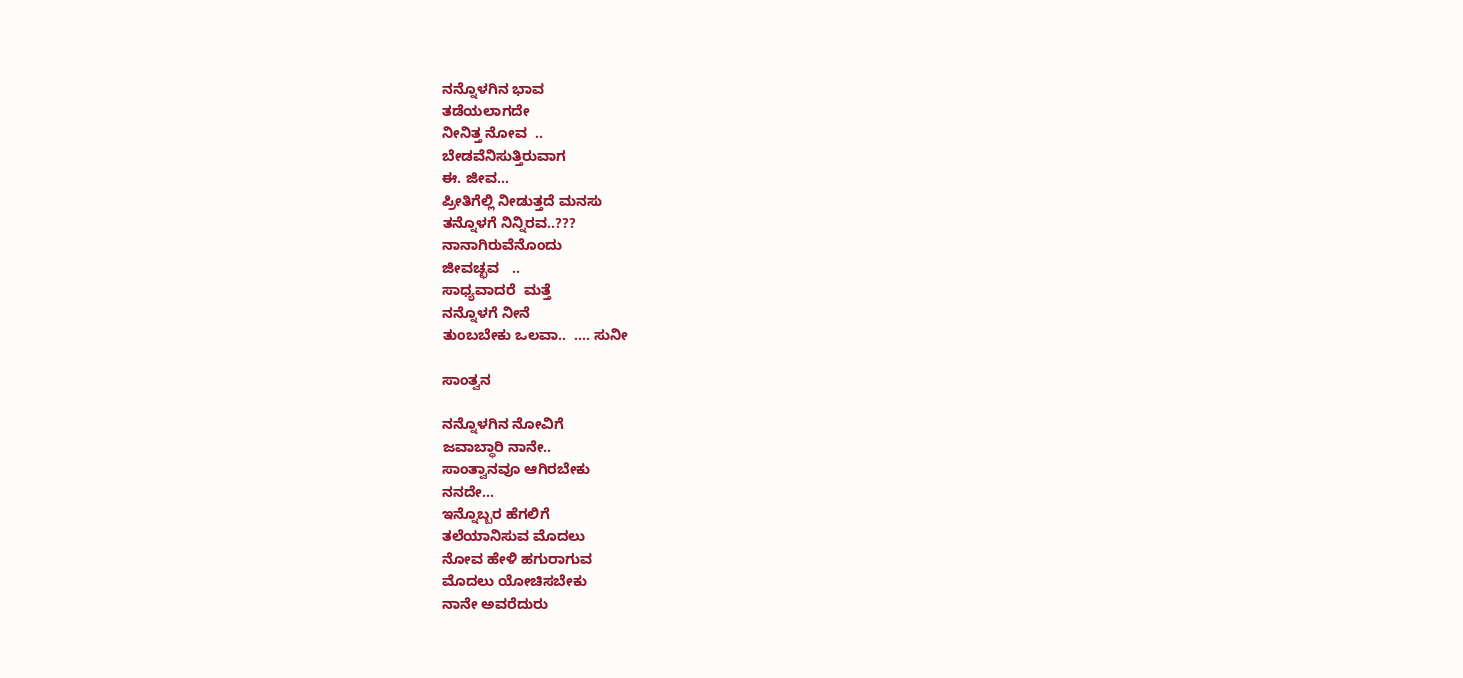ನನ್ನೊಳಗಿನ ಭಾವ
ತಡೆಯಲಾಗದೇ
ನೀನಿತ್ತ ನೋವ  ..
ಬೇಡವೆನಿಸುತ್ತಿರುವಾಗ
ಈ. ಜೀವ...
ಪ್ರೀತಿಗೆಲ್ಲಿ ನೀಡುತ್ತದೆ ಮನಸು
ತನ್ನೊಳಗೆ ನಿನ್ನಿರವ..???
ನಾನಾಗಿರುವೆನೊಂದು
ಜೀವಚ್ಛವ   ..
ಸಾಧ್ಯವಾದರೆ  ಮತ್ತೆ
ನನ್ನೊಳಗೆ ನೀನೆ
ತುಂಬಬೇಕು ಒಲವಾ..  .... ಸುನೀ

ಸಾಂತ್ವನ

ನನ್ನೊಳಗಿನ ನೋವಿಗೆ
ಜವಾಬ್ಧಾರಿ ನಾನೇ..
ಸಾಂತ್ವಾನವೂ ಆಗಿರಬೇಕು
ನನದೇ...
ಇನ್ನೊಬ್ಬರ ಹೆಗಲಿಗೆ
ತಲೆಯಾನಿಸುವ ಮೊದಲು
ನೋವ ಹೇಳಿ ಹಗುರಾಗುವ
ಮೊದಲು ಯೋಚಿಸಬೇಕು
ನಾನೇ ಅವರೆದುರು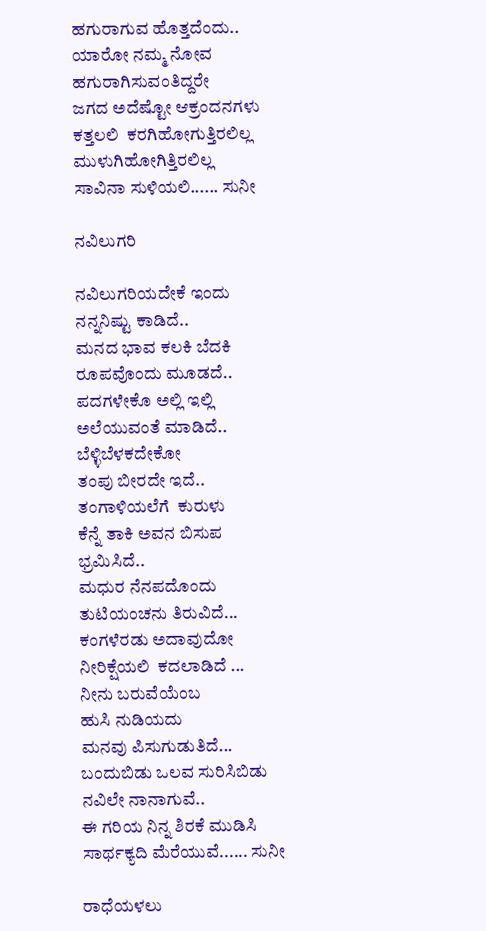ಹಗುರಾಗುವ ಹೊತ್ತದೆಂದು..
ಯಾರೋ ನಮ್ಮ ನೋವ
ಹಗುರಾಗಿಸುವಂತಿದ್ದರೇ
ಜಗದ ಅದೆಷ್ಟೋ ಆಕ್ರಂದನಗಳು
ಕತ್ತಲಲಿ  ಕರಗಿಹೋಗುತ್ತಿರಲಿಲ್ಲ
ಮುಳುಗಿಹೋಗಿತ್ತಿರಲಿಲ್ಲ
ಸಾವಿನಾ ಸುಳಿಯಲಿ...... ಸುನೀ

ನವಿಲುಗರಿ

ನವಿಲುಗರಿಯದೇಕೆ ಇಂದು
ನನ್ನನಿಷ್ಟು ಕಾಡಿದೆ..
ಮನದ ಭಾವ ಕಲಕಿ ಬೆದಕಿ
ರೂಪವೊಂದು ಮೂಡದೆ..
ಪದಗಳೇಕೊ ಅಲ್ಲಿ ಇಲ್ಲಿ
ಅಲೆಯುವಂತೆ ಮಾಡಿದೆ..
ಬೆಳ್ಳಿಬೆಳಕದೇಕೋ
ತಂಪು ಬೀರದೇ ಇದೆ..
ತಂಗಾಳಿಯಲೆಗೆ  ಕುರುಳು
ಕೆನ್ನೆ ತಾಕಿ ಅವನ ಬಿಸುಪ
ಭ್ರಮಿಸಿದೆ..
ಮಧುರ ನೆನಪದೊಂದು
ತುಟಿಯಂಚನು ತಿರುವಿದೆ...
ಕಂಗಳೆರಡು ಅದಾವುದೋ
ನೀರಿಕ್ಷೆಯಲಿ  ಕದಲಾಡಿದೆ ...
ನೀನು ಬರುವೆಯೆಂಬ
ಹುಸಿ ನುಡಿಯದು
ಮನವು ಪಿಸುಗುಡುತಿದೆ...
ಬಂದುಬಿಡು ಒಲವ ಸುರಿಸಿಬಿಡು
ನವಿಲೇ ನಾನಾಗುವೆ..
ಈ ಗರಿಯ ನಿನ್ನ ಶಿರಕೆ ಮುಡಿಸಿ
ಸಾರ್ಥಕ್ಯದಿ ಮೆರೆಯುವೆ...... ಸುನೀ

ರಾಧೆಯಳಲು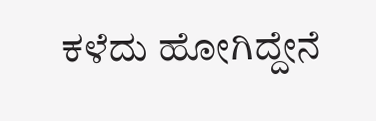ಕಳೆದು ಹೋಗಿದ್ದೇನೆ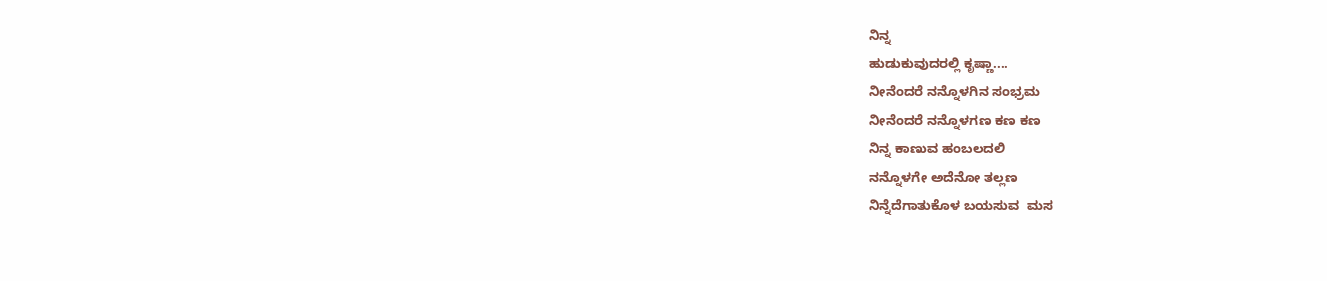ನಿನ್ನ
ಹುಡುಕುವುದರಲ್ಲಿ ಕೃಷ್ಣಾ....
ನೀನೆಂದರೆ ನನ್ನೊಳಗಿನ ಸಂಭ್ರಮ
ನೀನೆಂದರೆ ನನ್ನೊಳಗಣ ಕಣ ಕಣ
ನಿನ್ನ ಕಾಣುವ ಹಂಬಲದಲಿ
ನನ್ನೊಳಗೇ ಅದೆನೋ ತಲ್ಲಣ
ನಿನ್ನೆದೆಗಾತುಕೊಳ ಬಯಸುವ  ಮಸ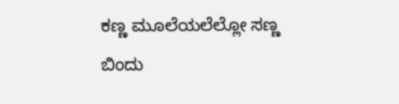ಕಣ್ಣ ಮೂಲೆಯಲೆಲ್ಲೋ ಸಣ್ಣ
ಬಿಂದು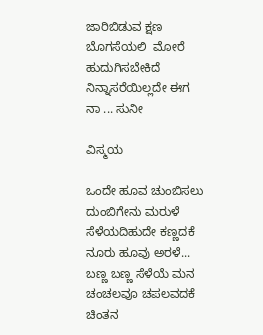ಜಾರಿಬಿಡುವ ಕ್ಷಣ
ಬೊಗಸೆಯಲಿ  ಮೋರೆ ಹುದುಗಿಸಬೇಕಿದೆ
ನಿನ್ನಾಸರೆಯಿಲ್ಲದೇ‌ ಈಗ ನಾ ... ಸುನೀ

ವಿಸ್ಮಯ

ಒಂದೇ ಹೂವ ಚುಂಬಿಸಲು
ದುಂಬಿಗೇನು ಮರುಳೆ
ಸೆಳೆಯದಿಹುದೇ ಕಣ್ಣದಕೆ
ನೂರು ಹೂವು ಅರಳೆ...
ಬಣ್ಣ ಬಣ್ಣ ಸೆಳೆಯೆ‍ ಮನ
ಚಂಚಲವೂ ಚಪಲವದಕೆ ಚಿಂತನ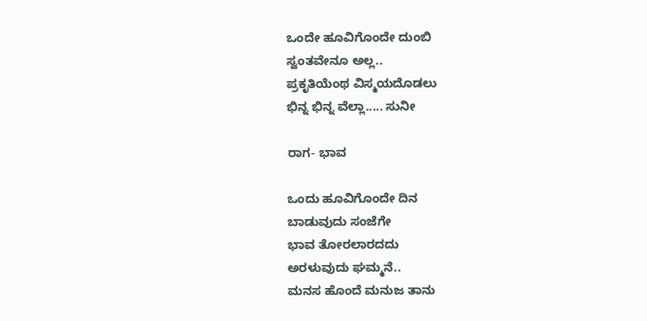ಒಂದೇ ಹೂವಿಗೊಂದೇ ದುಂಬಿ
ಸ್ವಂತವೇನೂ ಅಲ್ಲ..
ಪ್ರಕೃತಿಯೆಂಥ ವಿಸ್ಮಯದೊಡಲು
ಭಿನ್ನ ಭಿನ್ನ ವೆಲ್ಲಾ..... ಸುನೀ

ರಾಗ- ಭಾವ

ಒಂದು ಹೂವಿಗೊಂದೇ ದಿನ
ಬಾಡುವುದು ಸಂಜೆಗೇ
ಭಾವ ತೋರಲಾರದದು
ಅರಳುವುದು ಘಮ್ಮನೆ..
ಮನಸ ಹೊಂದೆ ಮನುಜ ತಾನು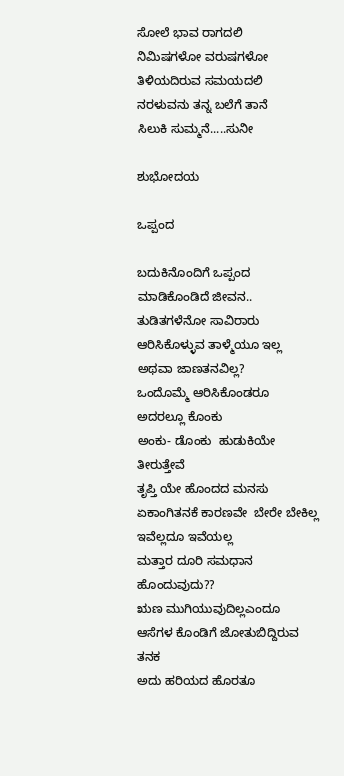ಸೋಲೆ ಭಾವ ರಾಗದಲಿ
ನಿಮಿಷಗಳೋ ವರುಷಗಳೋ
ತಿಳಿಯದಿರುವ ಸಮಯದಲಿ
ನರಳುವನು ತನ್ನ ಬಲೆಗೆ ತಾನೆ
ಸಿಲುಕಿ ಸುಮ್ಮನೆ.....ಸುನೀ

ಶುಭೋದಯ

ಒಪ್ಪಂದ

ಬದುಕಿನೊಂದಿಗೆ ಒಪ್ಪಂದ
ಮಾಡಿಕೊಂಡಿದೆ ಜೀವನ..
ತುಡಿತಗಳೆನೋ ಸಾವಿರಾರು
ಆರಿಸಿಕೊಳ್ಳುವ ತಾಳ್ಮೆಯೂ ಇಲ್ಲ
ಅಥವಾ ಜಾಣತನವಿಲ್ಲ?
ಒಂದೊಮ್ಮೆ ಆರಿಸಿಕೊಂಡರೂ
ಅದರಲ್ಲೂ ಕೊಂಕು
ಅಂಕು- ಡೊಂಕು  ಹುಡುಕಿಯೇ
ತೀರುತ್ತೇವೆ
ತೃಪ್ತಿ ಯೇ ಹೊಂದದ ಮನಸು
ಏಕಾಂಗಿತನಕೆ ಕಾರಣವೇ  ಬೇರೇ ಬೇಕಿಲ್ಲ
ಇವೆಲ್ಲದೂ ಇವೆಯಲ್ಲ
ಮತ್ತಾರ ದೂರಿ ಸಮಧಾನ ಹೊಂದುವುದು??
ಋಣ ಮುಗಿಯುವುದಿಲ್ಲಎಂದೂ
ಆಸೆಗಳ ಕೊಂಡಿಗೆ ಜೋತುಬಿದ್ದಿರುವ ತನಕ
ಅದು ಹರಿಯದ‌ ಹೊರತೂ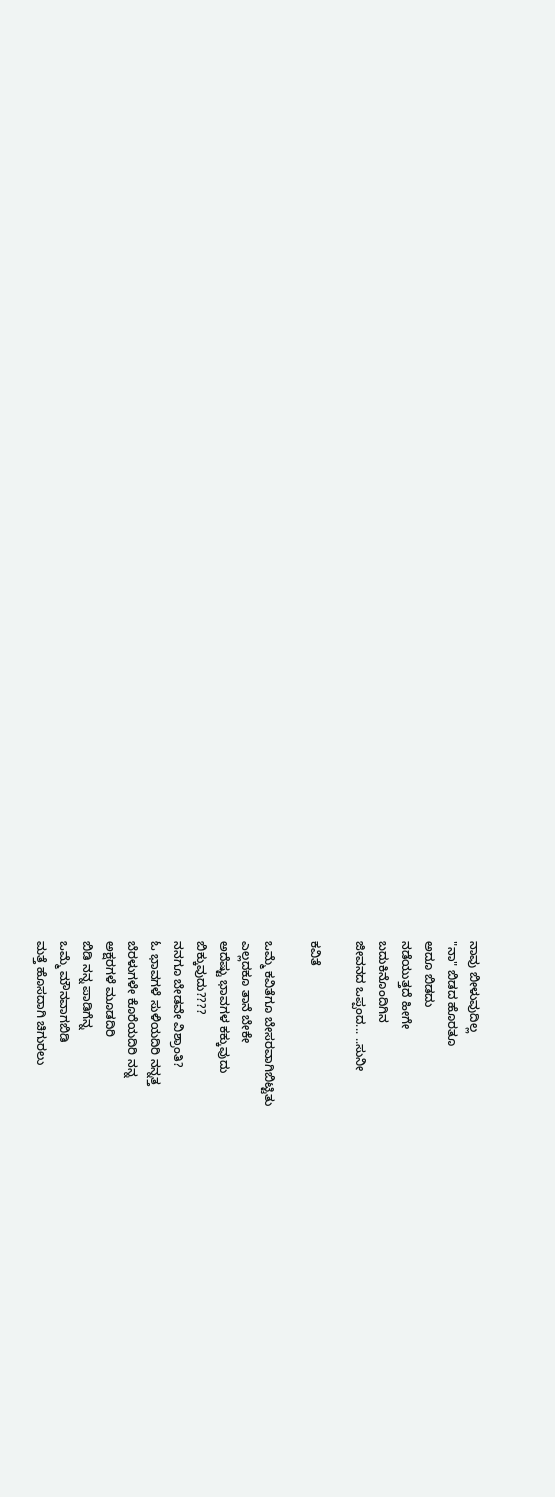ನಾವು ಬೀಳುವುದಿಲ್ಲ
"ನಾ" ಬಿಡದ ಹೊರತೂ
ಅದೂ ಬಿಡದು‌
ನಡೆಯುತ್ತದೆ ಹೀಗೇ
ಬದುಕಿನೊಂದಿಗಿನ
ಜೀವನದ ಒಪ್ಪಂದ... ..ಸುನೀ

ಕವಿತೆ

ಒಮ್ಮೆ ಕವಿತೆಗೂ ಬೇಸರವಾಗಿಬಿಟ್ಟಿತು
ಎಲ್ಲದಕೂ ತಾನೆ ಬೇಕೇ
ಅದೆಷ್ಟು ಭಾವಗಳ ಕಕ್ಕುವುದು
ಬಿಕ್ಕುವುದು????
ನನಗೂ ಬೇಡವೇ ವಿಶ್ರಾಂತಿ?
ಓ ಭಾವಗಳೆ ಸುಳಿಯದಿರಿ ನನ್ನತ್ತ
ಬೆರಳುಗಳೇ ಕೊರೆಯದಿರಿ ನನ್ನ
ಅಕ್ಷರಗಳೆ ಮೂಡದಿರಿ
ಬಿಡಿ ನನ್ನ ಪಾಡಿಗೆನ್ನ
ಒಮ್ಮೆ ಮೌನವಾಗಬಿಡಿ
ಮತ್ತೆ ಹೊಸದಾಗಿ ಚಿಗುರಲು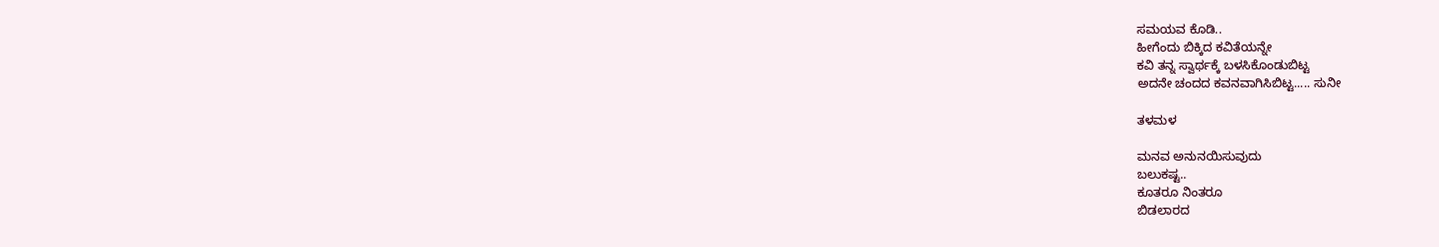ಸಮಯವ ಕೊಡಿ..
ಹೀಗೆಂದು‌ ಬಿಕ್ಕಿದ ಕವಿತೆಯನ್ನೇ
ಕವಿ ತನ್ನ ಸ್ವಾರ್ಥಕ್ಕೆ ಬಳಸಿಕೊಂಡುಬಿಟ್ಟ
ಅದನೇ ಚಂದದ ಕವನವಾಗಿಸಿಬಿಟ್ಟ..... ಸುನೀ

ತಳಮಳ

ಮನವ ಅನುನಯಿಸುವುದು
ಬಲುಕಷ್ಟ..
ಕೂತರೂ ನಿಂತರೂ
ಬಿಡಲಾರದ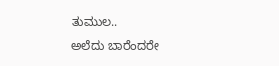ತುಮುಲ..
ಅಲೆದು ಬಾರೆಂದರೇ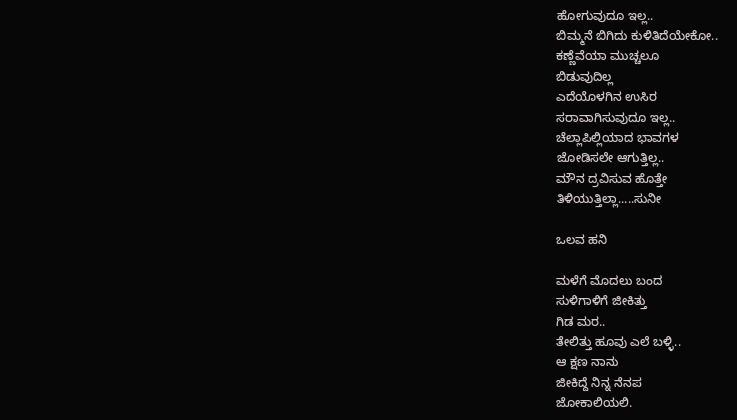ಹೋಗುವುದೂ ಇಲ್ಲ..
ಬಿಮ್ಮನೆ ಬಿಗಿದು ಕುಳಿತಿದೆಯೇಕೋ..
ಕಣ್ಣೆವೆಯಾ ಮುಚ್ಚಲೂ
ಬಿಡುವುದಿಲ್ಲ
ಎದೆಯೊಳಗಿನ ಉಸಿರ
ಸರಾವಾಗಿಸುವುದೂ ಇಲ್ಲ..
ಚೆಲ್ಲಾಪಿಲ್ಲಿಯಾದ ಭಾವಗಳ
ಜೋಡಿಸಲೇ ಆಗುತ್ತಿಲ್ಲ..
ಮೌನ ದ್ರವಿಸುವ ಹೊತ್ತೇ
ತಿಳಿಯುತ್ತಿಲ್ಲಾ.....ಸುನೀ

ಒಲವ ಹನಿ

ಮಳೆಗೆ ಮೊದಲು ಬಂದ
ಸುಳಿಗಾಳಿಗೆ ಜೀಕಿತ್ತು
ಗಿಡ ಮರ..
ತೇಲಿತ್ತು ಹೂವು ಎಲೆ ಬಳ್ಳಿ..
ಆ ಕ್ಷಣ ‌ನಾನು‌
ಜೀಕಿದ್ದೆ ನಿನ್ನ ನೆನಪ
ಜೋಕಾಲಿಯಲಿ.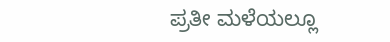ಪ್ರತೀ ಮಳೆಯಲ್ಲೂ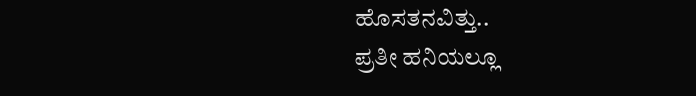ಹೊಸತನವಿತ್ತು..
ಪ್ರತೀ ಹನಿಯಲ್ಲೂ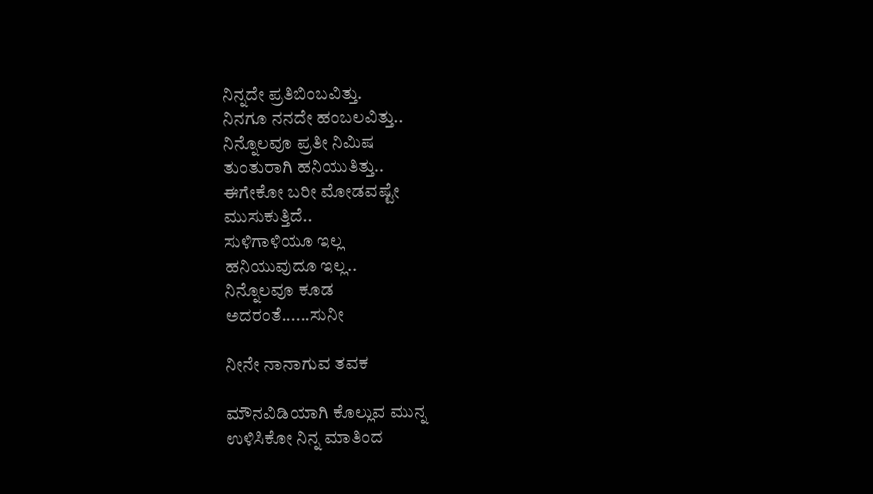ನಿನ್ನದೇ ಪ್ರತಿಬಿಂಬವಿತ್ತು.
ನಿನಗೂ ನನದೇ ಹಂಬಲವಿತ್ತು..
ನಿನ್ನೊಲವೂ ಪ್ರತೀ‌ ನಿಮಿಷ
ತುಂತುರಾಗಿ ಹನಿಯುತಿತ್ತು..
ಈಗೇಕೋ ಬರೀ ಮೋಡವಷ್ಟೇ
ಮುಸುಕುತ್ತಿದೆ..
ಸುಳಿಗಾಳಿಯೂ ಇಲ್ಲ
ಹನಿಯುವುದೂ ಇಲ್ಲ..
ನಿನ್ನೊಲವೂ ಕೂಡ
ಅದರಂತೆ......ಸುನೀ

ನೀನೇ ನಾನಾಗುವ ತವಕ

ಮೌನವಿಡಿಯಾಗಿ ಕೊಲ್ಲುವ ಮುನ್ನ
ಉಳಿಸಿಕೋ ನಿನ್ನ ಮಾತಿಂದ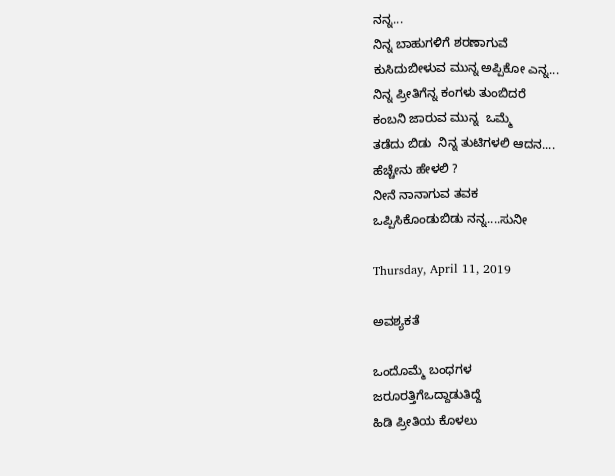ನನ್ನ...
ನಿನ್ನ ಬಾಹುಗಳಿಗೆ ಶರಣಾಗುವೆ
ಕುಸಿದುಬೀಳುವ ಮುನ್ನ ಅಪ್ಪಿಕೋ ಎನ್ನ...
ನಿನ್ನ ಪ್ರೀತಿಗೆನ್ನ ಕಂಗಳು ತುಂಬಿದರೆ
ಕಂಬನಿ ಜಾರುವ ಮುನ್ನ  ಒಮ್ಮೆ
ತಡೆದು ಬಿಡು  ನಿನ್ನ ತುಟಿಗಳಲಿ ಆದನ....
ಹೆಚ್ಚೇನು ಹೇಳಲಿ ?
ನೀನೆ ನಾನಾಗುವ ತವಕ
ಒಪ್ಪಿಸಿಕೊಂಡುಬಿಡು ನನ್ನ....ಸುನೀ

Thursday, April 11, 2019

ಅವಶ್ಯಕತೆ

ಒಂದೊಮ್ಮೆ ಬಂಧಗಳ
ಜರೂರತ್ತಿಗೆಒದ್ದಾಡುತಿದ್ದೆ
ಹಿಡಿ ಪ್ರೀತಿಯ ಕೊಳಲು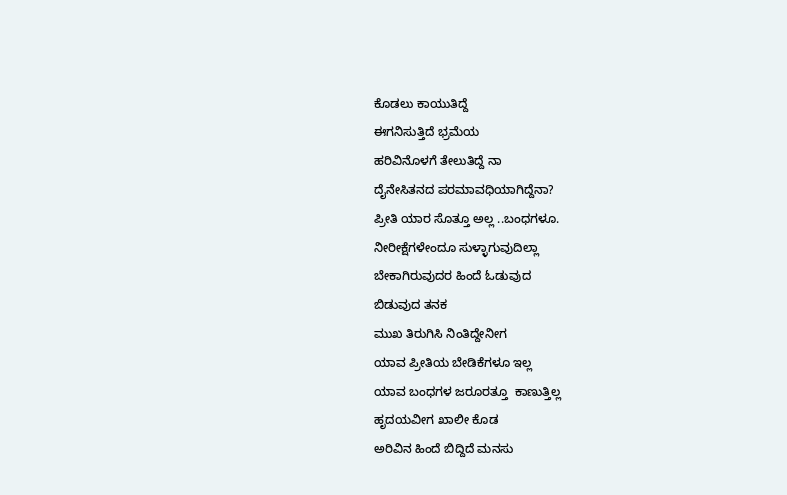ಕೊಡಲು ಕಾಯುತಿದ್ದೆ
ಈಗನಿಸುತ್ತಿದೆ ಭ್ರಮೆಯ
ಹರಿವಿನೊಳಗೆ ತೇಲುತಿದ್ದೆ ನಾ
ದೈನೇಸಿತನದ ಪರಮಾವಧಿಯಾಗಿದ್ದೆನಾ?
ಪ್ರೀತಿ ಯಾರ ಸೊತ್ತೂ ಅಲ್ಲ ..ಬಂಧಗಳೂ.
ನೀರೀಕ್ಷೆಗಳೇಂದೂ ಸುಳ್ಳಾಗುವುದಿಲ್ಲಾ
ಬೇಕಾಗಿರುವುದರ ಹಿಂದೆ ಓಡುವುದ
ಬಿಡುವುದ ತನಕ
ಮುಖ ತಿರುಗಿಸಿ ನಿಂತಿದ್ದೇನೀಗ
ಯಾವ ಪ್ರೀತಿಯ ಬೇಡಿಕೆಗಳೂ ಇಲ್ಲ
ಯಾವ ಬಂಧಗಳ‌ ಜರೂರತ್ತೂ  ಕಾಣುತ್ತಿಲ್ಲ
ಹೃದಯವೀಗ ಖಾಲೀ ಕೊಡ
ಅರಿವಿನ ಹಿಂದೆ ಬಿದ್ದಿದೆ ಮನಸು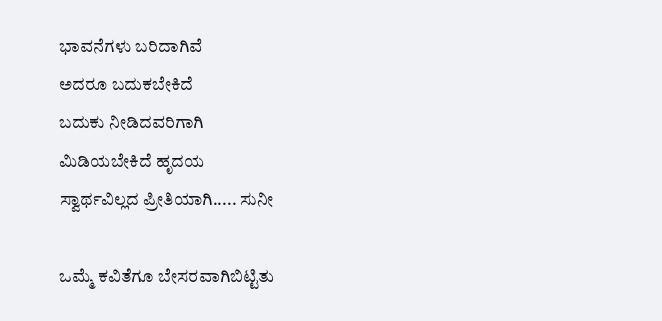ಭಾವನೆಗಳು ಬರಿದಾಗಿವೆ
ಅದರೂ ಬದುಕಬೇಕಿದೆ
ಬದುಕು ನೀಡಿದವರಿಗಾಗಿ
ಮಿಡಿಯಬೇಕಿದೆ ಹೃದಯ
ಸ್ವಾರ್ಥವಿಲ್ಲದ ಪ್ರೀತಿಯಾಗಿ..... ಸುನೀ

ಒಮ್ಮೆ ಕವಿತೆಗೂ ಬೇಸರವಾಗಿಬಿಟ್ಟಿತು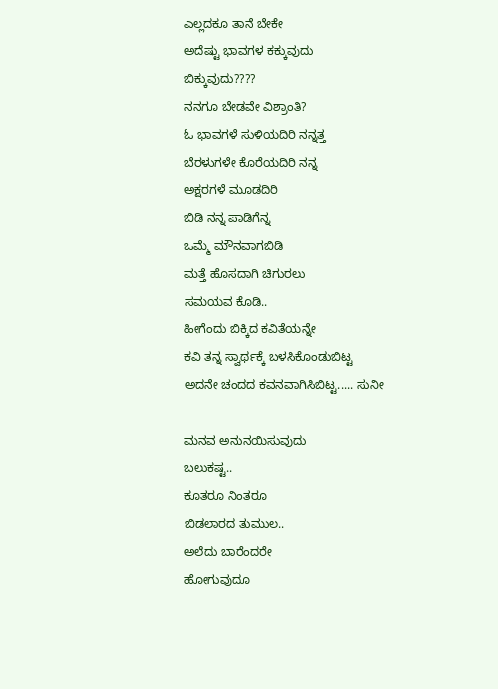ಎಲ್ಲದಕೂ ತಾನೆ ಬೇಕೇ
ಅದೆಷ್ಟು ಭಾವಗಳ ಕಕ್ಕುವುದು
ಬಿಕ್ಕುವುದು????
ನನಗೂ ಬೇಡವೇ ವಿಶ್ರಾಂತಿ?
ಓ ಭಾವಗಳೆ ಸುಳಿಯದಿರಿ ನನ್ನತ್ತ
ಬೆರಳುಗಳೇ ಕೊರೆಯದಿರಿ ನನ್ನ
ಅಕ್ಷರಗಳೆ ಮೂಡದಿರಿ
ಬಿಡಿ ನನ್ನ ಪಾಡಿಗೆನ್ನ
ಒಮ್ಮೆ ಮೌನವಾಗಬಿಡಿ
ಮತ್ತೆ ಹೊಸದಾಗಿ ಚಿಗುರಲು
ಸಮಯವ ಕೊಡಿ..
ಹೀಗೆಂದು‌ ಬಿಕ್ಕಿದ ಕವಿತೆಯನ್ನೇ
ಕವಿ ತನ್ನ ಸ್ವಾರ್ಥಕ್ಕೆ ಬಳಸಿಕೊಂಡುಬಿಟ್ಟ
ಅದನೇ ಚಂದದ ಕವನವಾಗಿಸಿಬಿಟ್ಟ..... ಸುನೀ

ಮನವ ಅನುನಯಿಸುವುದು
ಬಲುಕಷ್ಟ..
ಕೂತರೂ ನಿಂತರೂ
ಬಿಡಲಾರದ ತುಮುಲ..
ಅಲೆದು ಬಾರೆಂದರೇ
ಹೋಗುವುದೂ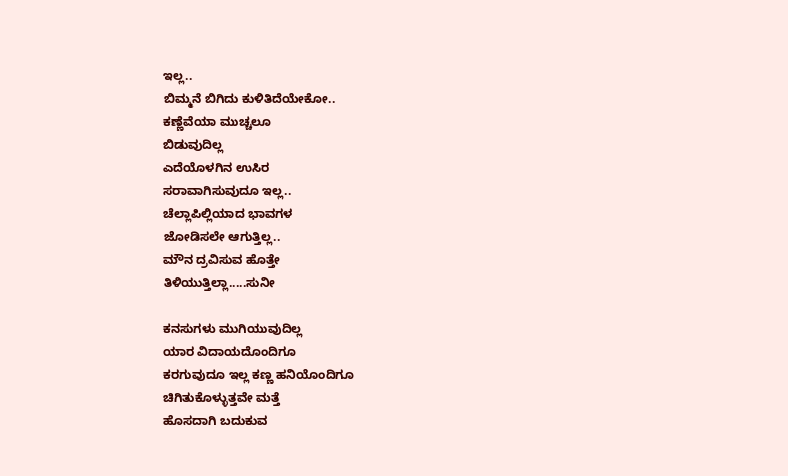ಇಲ್ಲ..
ಬಿಮ್ಮನೆ ಬಿಗಿದು ಕುಳಿತಿದೆಯೇಕೋ..
ಕಣ್ಣೆವೆಯಾ ಮುಚ್ಚಲೂ
ಬಿಡುವುದಿಲ್ಲ
ಎದೆಯೊಳಗಿನ ಉಸಿರ
ಸರಾವಾಗಿಸುವುದೂ ಇಲ್ಲ..
ಚೆಲ್ಲಾಪಿಲ್ಲಿಯಾದ ಭಾವಗಳ
ಜೋಡಿಸಲೇ ಆಗುತ್ತಿಲ್ಲ..
ಮೌನ ದ್ರವಿಸುವ ಹೊತ್ತೇ
ತಿಳಿಯುತ್ತಿಲ್ಲಾ.....ಸುನೀ

ಕನಸುಗಳು ಮುಗಿಯುವುದಿಲ್ಲ
ಯಾರ ವಿದಾಯದೊಂದಿಗೂ
ಕರಗುವುದೂ ಇಲ್ಲ ಕಣ್ಣ ಹನಿಯೊಂದಿಗೂ
ಚಿಗಿತುಕೊಳ್ಳುತ್ತವೇ ಮತ್ತೆ
ಹೊಸದಾಗಿ ಬದುಕುವ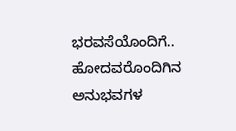ಭರವಸೆಯೊಂದಿಗೆ..
ಹೋದವರೊಂದಿಗಿನ ಅನುಭವಗಳ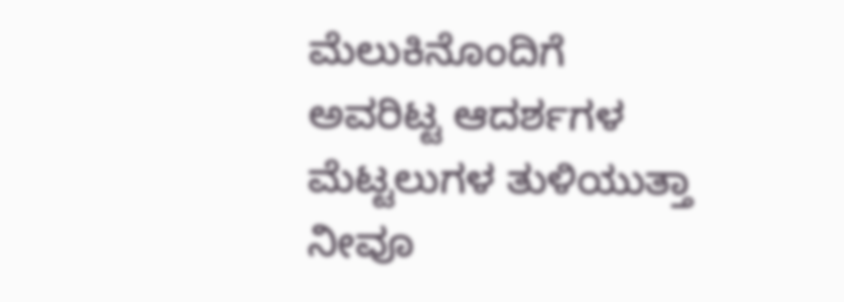ಮೆಲುಕಿನೊಂದಿಗೆ
ಅವರಿಟ್ಟ ಆದರ್ಶಗಳ
ಮೆಟ್ಟಲುಗಳ ತುಳಿಯುತ್ತಾ ನೀವೂ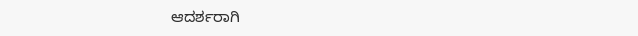ಆದರ್ಶರಾಗಿ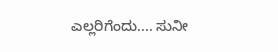ಎಲ್ಲರಿಗೆಂದು.... ಸುನೀ